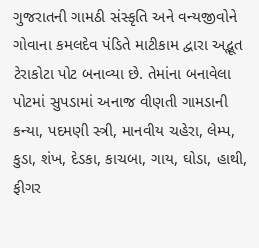ગુજરાતની ગામઠી સંસ્કૃતિ અને વન્યજીવોને ગોવાના કમલદેવ પંડિતે માટીકામ દ્વારા અદ્ભૂત ટેરાકોટા પોટ બનાવ્યા છે. તેમાંના બનાવેલા પોટમાં સુપડામાં અનાજ વીણતી ગામડાની કન્યા, પદમણી સ્ત્રી, માનવીય ચહેરા, લેમ્પ, કુડા, શંખ, દેડકા, કાચબા, ગાય, ઘોડા, હાથી, ફીગર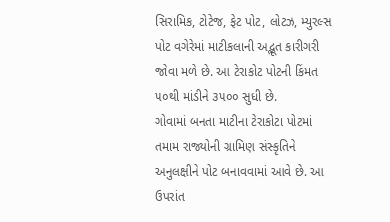સિરામિક, ટોટેજ, ફેટ પોટ, લોટઝ, મ્યુરલ્સ પોટ વગેરેમાં માટીકલાની અદ્ભૂત કારીગરી જોવા મળે છે. આ ટેરાકોટ પોટની કિંમત ૫૦થી માંડીને ૩૫૦૦ સુધી છે.
ગોવામાં બનતા માટીના ટેરાકોટા પોટમાં તમામ રાજ્યોની ગ્રામિણ સંસ્કૃતિને અનુલક્ષીને પોટ બનાવવામાં આવે છે. આ ઉપરાંત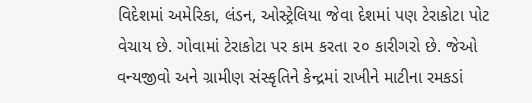વિદેશમાં અમેરિકા, લંડન, ઓસ્ટ્રેલિયા જેવા દેશમાં પણ ટેરાકોટા પોટ વેચાય છે. ગોવામાં ટેરાકોટા પર કામ કરતા ૨૦ કારીગરો છે. જેઓ વન્યજીવો અને ગ્રામીણ સંસ્કૃતિને કેન્દ્રમાં રાખીને માટીના રમકડાં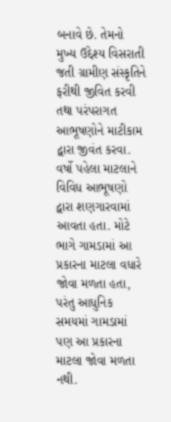બનાવે છે. તેમનો મુખ્ય ઉદ્દેશ્ય વિસરાતી જતી ગ્રામીણ સંસ્કૃતિને ફરીથી જીવિત કરવી તથા પરંપરાગત આભૂષણોને માટીકામ દ્વારા જીવંત કરવા. વર્ષો પહેલા માટલાને વિવિધ આભૂષણો દ્વારા શણગારવામાં આવતા હતા. મોટે ભાગે ગામડામાં આ પ્રકારના માટલા વધારે જોવા મળતા હતા, પરંતુ આધુનિક સમયમાં ગામડામાં પણ આ પ્રકારના માટલા જોવા મળતા નથી.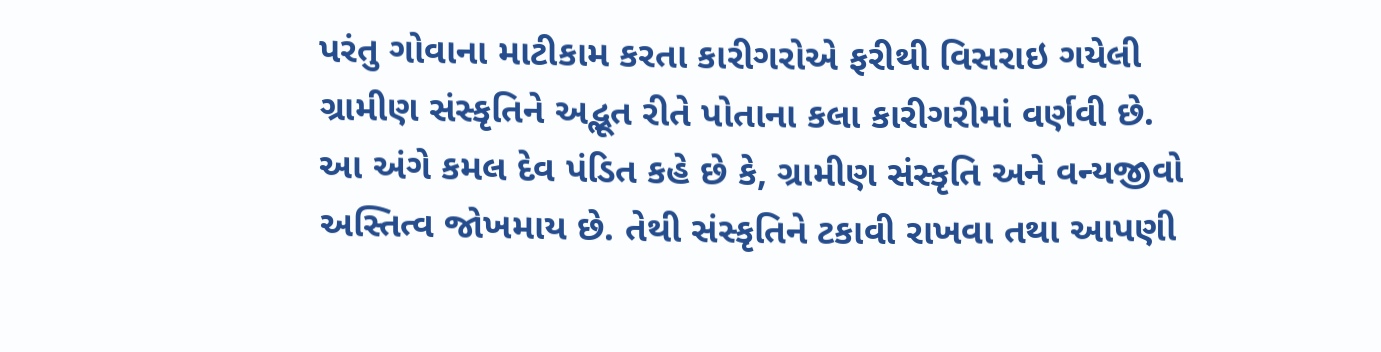પરંતુ ગોવાના માટીકામ કરતા કારીગરોએ ફરીથી વિસરાઇ ગયેલી ગ્રામીણ સંસ્કૃતિને અદ્ભૂત રીતે પોતાના કલા કારીગરીમાં વર્ણવી છે. આ અંગે કમલ દેવ પંડિત કહે છે કે, ગ્રામીણ સંસ્કૃતિ અને વન્યજીવો અસ્તિત્વ જોખમાય છે. તેથી સંસ્કૃતિને ટકાવી રાખવા તથા આપણી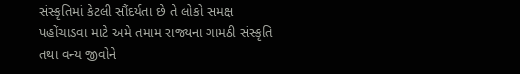સંસ્કૃતિમાં કેટલી સૌંદર્યતા છે તે લોકો સમક્ષ પહોંચાડવા માટે અમે તમામ રાજ્યના ગામઠી સંસ્કૃતિ તથા વન્ય જીવોને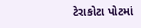ટેરાકોટા પોટમાં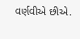વર્ણવીએ છીએ.